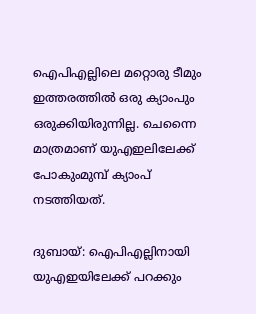ഐപിഎല്ലിലെ മറ്റൊരു ടീമും ഇത്തരത്തില്‍ ഒരു ക്യാംപും ഒരുക്കിയിരുന്നില്ല. ചെന്നൈ മാത്രമാണ് യുഎഇലിലേക്ക് പോകുംമുമ്പ് ക്യാംപ് നടത്തിയത്.

ദുബായ്: ഐപിഎല്ലിനായി യുഎഇയിലേക്ക് പറക്കും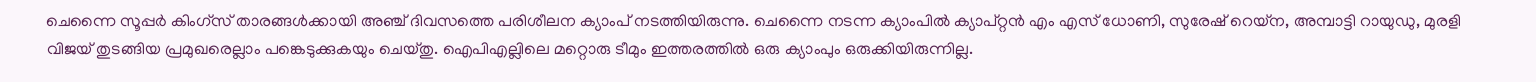ചെന്നൈ സൂപ്പര്‍ കിംഗ്‌സ് താരങ്ങള്‍ക്കായി അഞ്ച് ദിവസത്തെ പരിശീലന ക്യാംപ് നടത്തിയിരുന്നു. ചെന്നൈ നടന്ന ക്യാംപില്‍ ക്യാപ്റ്റന്‍ എം എസ് ധോണി, സുരേഷ് റെയ്‌ന, അമ്പാട്ടി റായുഡു, മുരളി വിജയ് തുടങ്ങിയ പ്രമുഖരെല്ലാം പങ്കെടുക്കുകയും ചെയ്തു. ഐപിഎല്ലിലെ മറ്റൊരു ടീമും ഇത്തരത്തില്‍ ഒരു ക്യാംപും ഒരുക്കിയിരുന്നില്ല.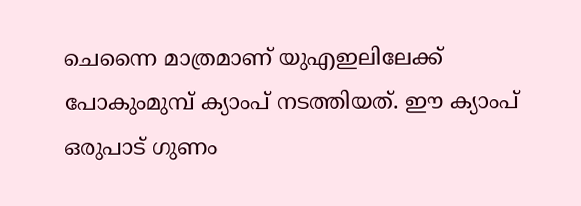ചെന്നൈ മാത്രമാണ് യുഎഇലിലേക്ക് പോകുംമുമ്പ് ക്യാംപ് നടത്തിയത്. ഈ ക്യാംപ് ഒരുപാട് ഗുണം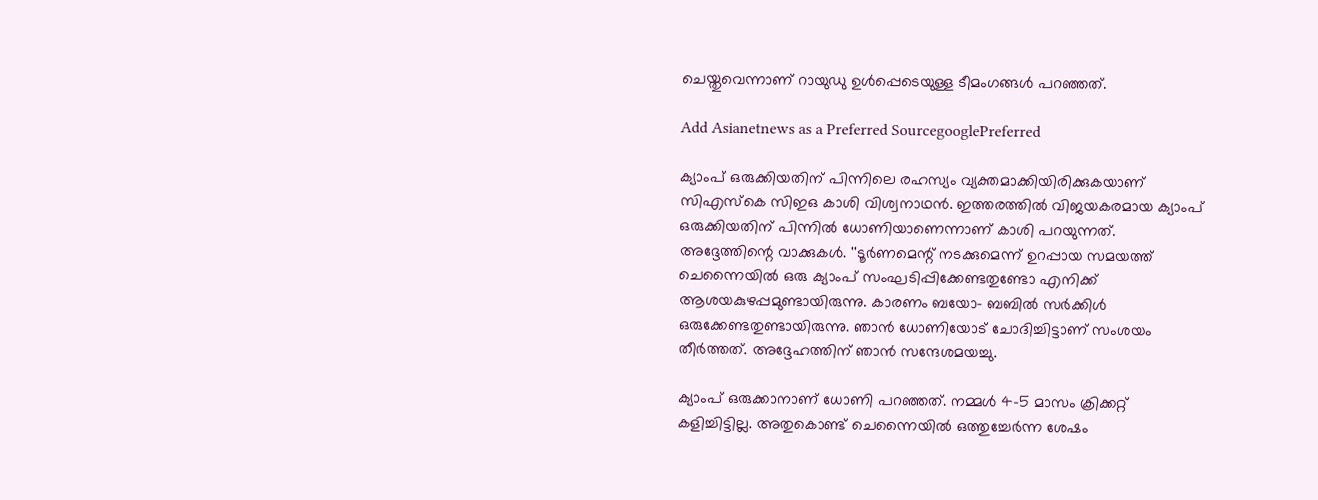ചെയ്തുവെന്നാണ് റായുഡു ഉള്‍പ്പെടെയുള്ള ടീമംഗങ്ങള്‍ പറഞ്ഞത്.

Add Asianetnews as a Preferred SourcegooglePreferred

ക്യാംപ് ഒരുക്കിയതിന് പിന്നിലെ രഹസ്യം വ്യക്തമാക്കിയിരിക്കുകയാണ് സിഎസ്‌കെ സിഇഒ കാശി വിശ്വനാഥന്‍. ഇത്തരത്തില്‍ വിജയകരമായ ക്യാംപ് ഒരുക്കിയതിന് പിന്നില്‍ ധോണിയാണെന്നാണ് കാശി പറയുന്നത്. അദ്ദേത്തിന്റെ വാക്കുകള്‍. ''ടൂര്‍ണമെന്റ് നടക്കുമെന്ന് ഉറപ്പായ സമയത്ത് ചെന്നൈയില്‍ ഒരു ക്യാംപ് സംഘടിപ്പിക്കേണ്ടതുണ്ടോ എനിക്ക് ആശയകുഴപ്പമുണ്ടായിരുന്നു. കാരണം ബയോ- ബബില്‍ സര്‍ക്കിള്‍ ഒരുക്കേണ്ടതുണ്ടായിരുന്നു. ഞാന്‍ ധോണിയോട് ചോദിച്ചിട്ടാണ് സംശയം തീര്‍ത്തത്. അദ്ദേഹത്തിന് ഞാന്‍ സന്ദേശമയച്ചു.

ക്യാംപ് ഒരുക്കാനാണ് ധോണി പറഞ്ഞത്. നമ്മള്‍ 4-5 മാസം ക്രിക്കറ്റ് കളിച്ചിട്ടില്ല. അതുകൊണ്ട് ചെന്നൈയില്‍ ഒത്തുച്ചേര്‍ന്ന ശേഷം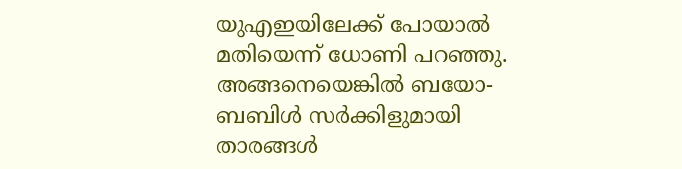യുഎഇയിലേക്ക് പോയാല്‍ മതിയെന്ന് ധോണി പറഞ്ഞു. അങ്ങനെയെങ്കില്‍ ബയോ- ബബിള്‍ സര്‍ക്കിളുമായി താരങ്ങള്‍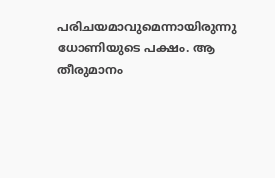പരിചയമാവുമെന്നായിരുന്നു ധോണിയുടെ പക്ഷം. ആ തീരുമാനം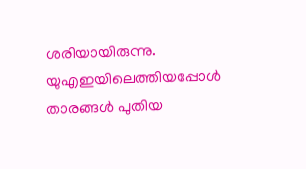ശരിയായിരുന്നു. യുഎഇയിലെത്തിയപ്പോള്‍ താരങ്ങള്‍ പുതിയ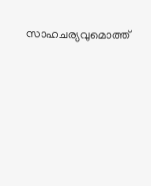സാഹചര്യവുമൊത്ത്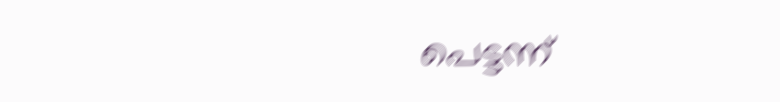പെട്ടന്ന്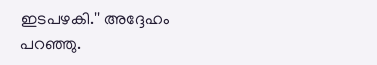ഇടപഴകി.'' അദ്ദേഹം പറഞ്ഞു.